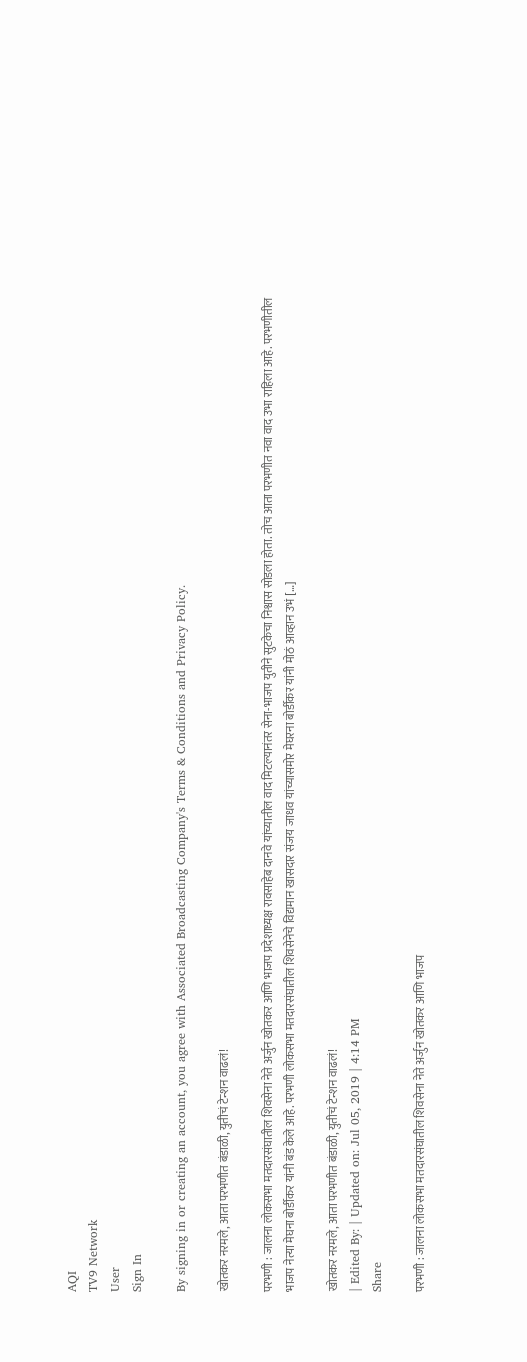AQI
TV9 Network
User
Sign In

By signing in or creating an account, you agree with Associated Broadcasting Company's Terms & Conditions and Privacy Policy.

खोतकर नरमले, आता परभणीत बंडाळी, युतीचं टेन्शन वाढलं!

परभणी : जालना लोकसभा मतदारसंघातील शिवसेना नेते अर्जुन खोतकर आणि भाजप प्रदेशाध्यक्ष रावसाहेब दानवे यांच्यातील वाद मिटल्यानंतर सेना-भाजप युतीने सुटकेचा निश्वास सोडला होता. तोच आता परभणीत नवा वाद उभा राहिला आहे. परभणीतील भाजप नेत्या मेघना बोर्डीकर यांनी बंड केले आहे. परभणी लोकसभा मतदारसंघातील शिवसेनेचे विद्यमान खासदार संजय जाधव यांच्यासमोर मेघरना बोर्डीकर यांनी मोठं आव्हान उभं […]

खोतकर नरमले, आता परभणीत बंडाळी, युतीचं टेन्शन वाढलं!
| Edited By: | Updated on: Jul 05, 2019 | 4:14 PM
Share

परभणी : जालना लोकसभा मतदारसंघातील शिवसेना नेते अर्जुन खोतकर आणि भाजप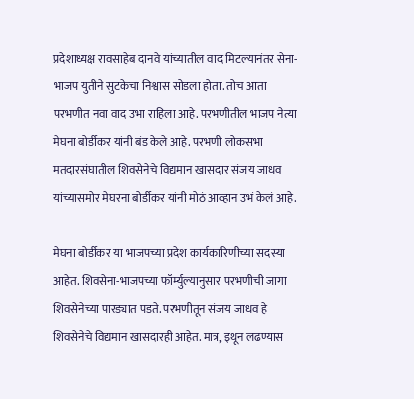प्रदेशाध्यक्ष रावसाहेब दानवे यांच्यातील वाद मिटल्यानंतर सेना-भाजप युतीने सुटकेचा निश्वास सोडला होता. तोच आता परभणीत नवा वाद उभा राहिला आहे. परभणीतील भाजप नेत्या मेघना बोर्डीकर यांनी बंड केले आहे. परभणी लोकसभा मतदारसंघातील शिवसेनेचे विद्यमान खासदार संजय जाधव यांच्यासमोर मेघरना बोर्डीकर यांनी मोठं आव्हान उभं केलं आहे.

मेघना बोर्डीकर या भाजपच्या प्रदेश कार्यकारिणीच्या सदस्या आहेत. शिवसेना-भाजपच्या फॉर्म्युल्यानुसार परभणीची जागा शिवसेनेच्या पारड्यात पडते. परभणीतून संजय जाधव हे शिवसेनेचे विद्यमान खासदारही आहेत. मात्र, इथून लढण्यास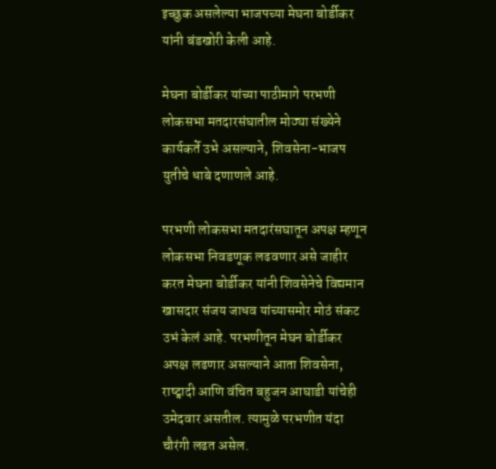इच्छुक असलेल्या भाजपच्या मेघना बोर्डीकर यांनी बंडखोरी केली आहे.

मेघना बोर्डीकर यांच्या पाठीमागे परभणी लोकसभा मतदारसंघातील मोठ्या संख्येने कार्यकर्ते उभे असल्याने, शिवसेना-भाजप युतीचे धाबे दणाणले आहे.

परभणी लोकसभा मतदारंसघातून अपक्ष म्हणून लोकसभा निवडणूक लढवणार असे जाहीर करत मेघना बोर्डीकर यांनी शिवसेनेचे विद्यमान खासदार संजय जाधव यांच्यासमोर मोठं संकट उभं केलं आहे. परभणीतून मेघन बोर्डीकर अपक्ष लढणार असल्याने आता शिवसेना, राष्ट्वादी आणि वंचित बहुजन आघाडी यांचेही उमेदवार असतील. त्यामुळे परभणीत यंदा चौरंगी लढत असेल.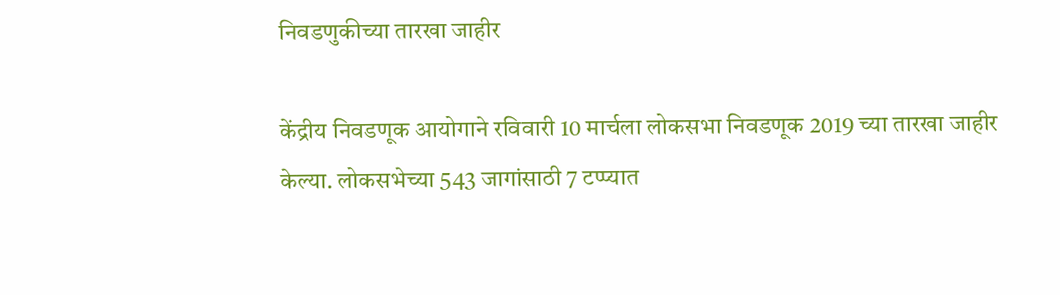निवडणुकीच्या तारखा जाहीर

केंद्रीय निवडणूक आयोगाने रविवारी 10 मार्चला लोकसभा निवडणूक 2019 च्या तारखा जाहीर केल्या. लोकसभेच्या 543 जागांसाठी 7 टप्प्यात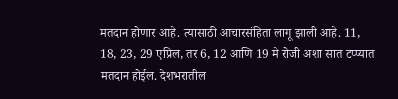मतदान होणार आहे. त्यासाठी आचारसंहिता लागू झाली आहे. 11, 18, 23, 29 एप्रिल, तर 6, 12 आणि 19 मे रोजी अशा सात टप्प्यात मतदान होईल. देशभरातील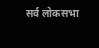सर्व लोकसभा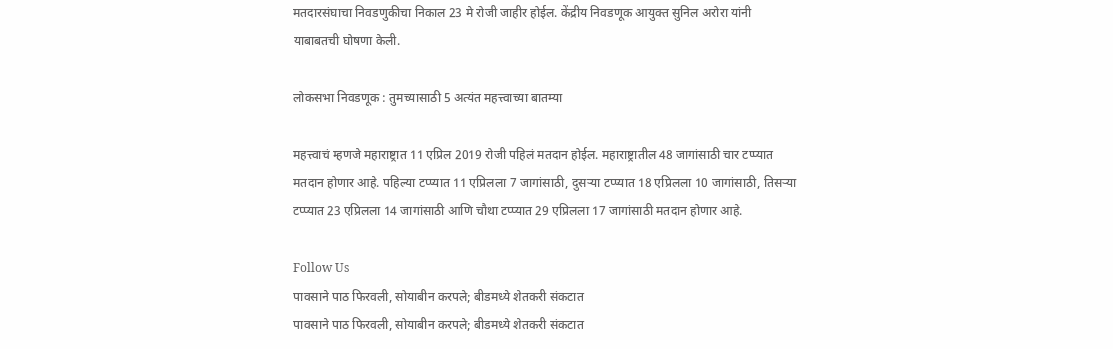मतदारसंघाचा निवडणुकीचा निकाल 23 मे रोजी जाहीर होईल. केंद्रीय निवडणूक आयुक्त सुनिल अरोरा यांनी याबाबतची घोषणा केली.

लोकसभा निवडणूक : तुमच्यासाठी 5 अत्यंत महत्त्वाच्या बातम्या

महत्त्वाचं म्हणजे महाराष्ट्रात 11 एप्रिल 2019 रोजी पहिलं मतदान होईल. महाराष्ट्रातील 48 जागांसाठी चार टप्प्यात मतदान होणार आहे. पहिल्या टप्प्यात 11 एप्रिलला 7 जागांसाठी, दुसऱ्या टप्प्यात 18 एप्रिलला 10 जागांसाठी, तिसऱ्या टप्प्यात 23 एप्रिलला 14 जागांसाठी आणि चौथा टप्प्यात 29 एप्रिलला 17 जागांसाठी मतदान होणार आहे.

Follow Us
पावसाने पाठ फिरवली, सोयाबीन करपले; बीडमध्ये शेतकरी संकटात
पावसाने पाठ फिरवली, सोयाबीन करपले; बीडमध्ये शेतकरी संकटात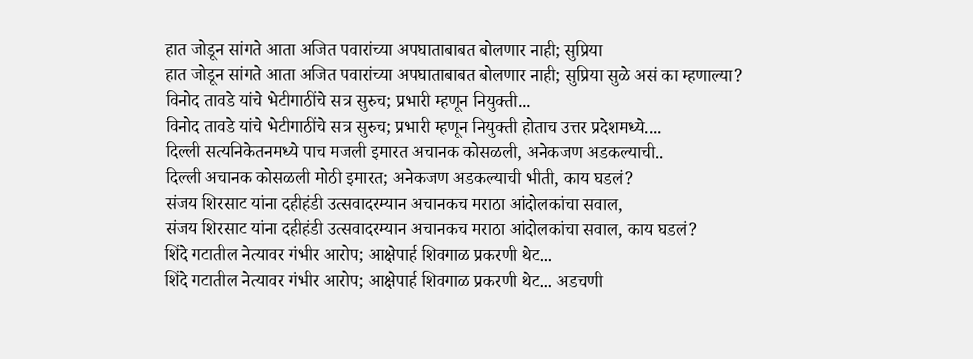हात जोडून सांगते आता अजित पवारांच्या अपघाताबाबत बोलणार नाही; सुप्रिया
हात जोडून सांगते आता अजित पवारांच्या अपघाताबाबत बोलणार नाही; सुप्रिया सुळे असं का म्हणाल्या?
विनोद तावडे यांचे भेटीगाठींचे सत्र सुरुच; प्रभारी म्हणून नियुक्ती...
विनोद तावडे यांचे भेटीगाठींचे सत्र सुरुच; प्रभारी म्हणून नियुक्ती होताच उत्तर प्रदेशमध्ये....
दिल्ली सत्यनिकेतनमध्ये पाच मजली इमारत अचानक कोसळली, अनेकजण अडकल्याची..
दिल्ली अचानक कोसळली मोठी इमारत; अनेकजण अडकल्याची भीती, काय घडलं?
संजय शिरसाट यांना दहीहंडी उत्सवादरम्यान अचानकच मराठा आंदोलकांचा सवाल,
संजय शिरसाट यांना दहीहंडी उत्सवादरम्यान अचानकच मराठा आंदोलकांचा सवाल, काय घडलं?
शिंदे गटातील नेत्यावर गंभीर आरोप; आक्षेपार्ह शिवगाळ प्रकरणी थेट...
शिंदे गटातील नेत्यावर गंभीर आरोप; आक्षेपार्ह शिवगाळ प्रकरणी थेट... अडचणी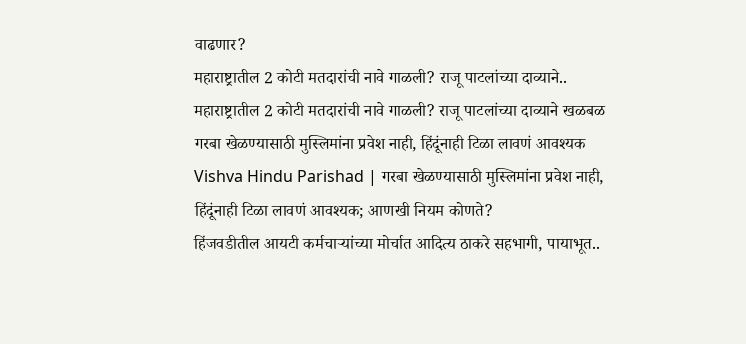वाढणार?
महाराष्ट्रातील 2 कोटी मतदारांची नावे गाळली? राजू पाटलांच्या दाव्याने..
महाराष्ट्रातील 2 कोटी मतदारांची नावे गाळली? राजू पाटलांच्या दाव्याने खळबळ
गरबा खेळण्यासाठी मुस्लिमांना प्रवेश नाही, हिंदूंनाही टिळा लावणं आवश्यक
Vishva Hindu Parishad | गरबा खेळण्यासाठी मुस्लिमांना प्रवेश नाही, हिंदूंनाही टिळा लावणं आवश्यक; आणखी नियम कोणते?
हिंजवडीतील आयटी कर्मचाऱ्यांच्या मोर्चात आदित्य ठाकरे सहभागी, पायाभूत..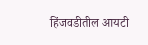हिंजवडीतील आयटी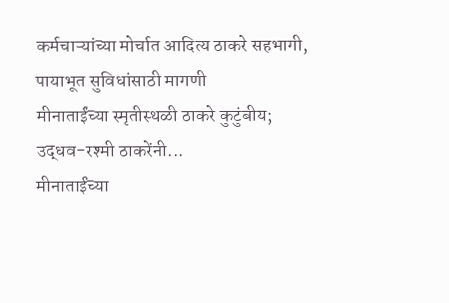कर्मचाऱ्यांच्या मोर्चात आदित्य ठाकरे सहभागी, पायाभूत सुविधांसाठी मागणी
मीनाताईंच्या स्मृतीस्थळी ठाकरे कुटुंबीय; उद्धव-रश्मी ठाकरेंनी...
मीनाताईंच्या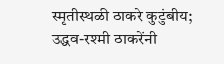स्मृतीस्थळी ठाकरे कुटुंबीय; उद्धव-रश्मी ठाकरेंनी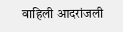वाहिली आदरांजली